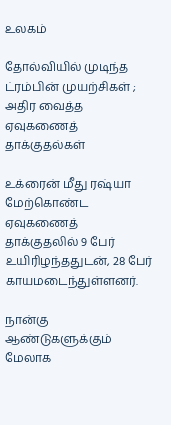உலகம்

தோல்வியில் முடிந்த ட்ரம்பின் முயற்சிகள் ; அதிர வைத்த ஏவுகணைத் தாக்குதல்கள்

உக்ரைன் மீது ரஷ்யா மேற்கொண்ட ஏவுகணைத் தாக்குதலில் 9 பேர் உயிரிழந்ததுடன், 28 பேர் காயமடைந்துள்ளனர்.

நான்கு ஆண்டுகளுக்கும் மேலாக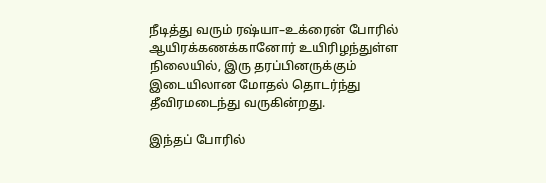நீடித்து வரும் ரஷ்யா–உக்ரைன் போரில் ஆயிரக்கணக்கானோர் உயிரிழந்துள்ள நிலையில், இரு தரப்பினருக்கும் இடையிலான மோதல் தொடர்ந்து தீவிரமடைந்து வருகின்றது.

இந்தப் போரில்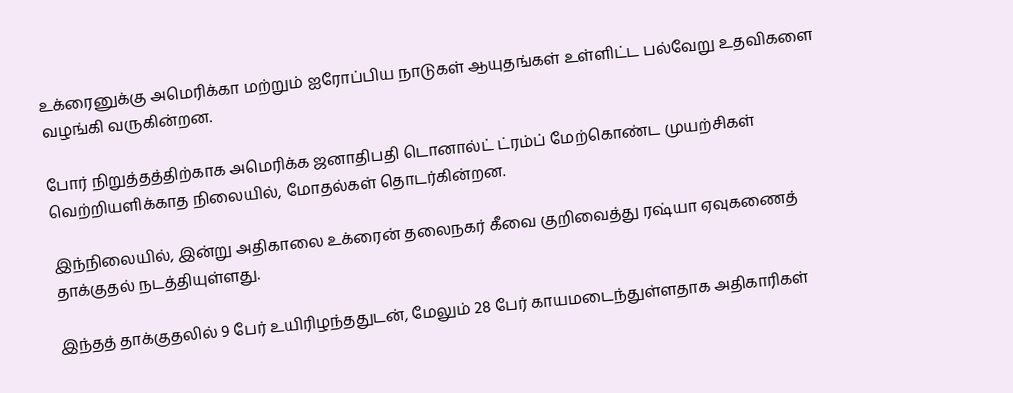உக்ரைனுக்கு அமெரிக்கா மற்றும் ஐரோப்பிய நாடுகள் ஆயுதங்கள் உள்ளிட்ட பல்வேறு உதவிகளை வழங்கி வருகின்றன.

போர் நிறுத்தத்திற்காக அமெரிக்க ஜனாதிபதி டொனால்ட் ட்ரம்ப் மேற்கொண்ட முயற்சிகள் வெற்றியளிக்காத நிலையில், மோதல்கள் தொடர்கின்றன.

இந்நிலையில், இன்று அதிகாலை உக்ரைன் தலைநகர் கீவை குறிவைத்து ரஷ்யா ஏவுகணைத் தாக்குதல் நடத்தியுள்ளது.

இந்தத் தாக்குதலில் 9 பேர் உயிரிழந்ததுடன், மேலும் 28 பேர் காயமடைந்துள்ளதாக அதிகாரிகள்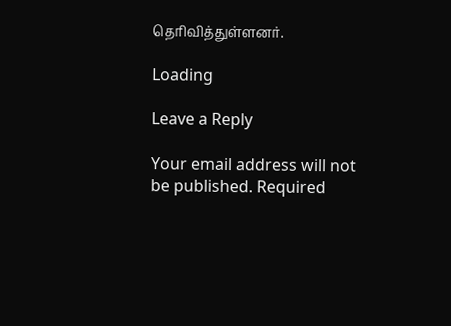தெரிவித்துள்ளனர்.

Loading

Leave a Reply

Your email address will not be published. Required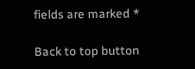fields are marked *

Back to top button